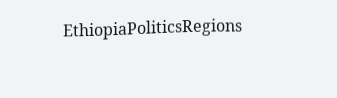EthiopiaPoliticsRegions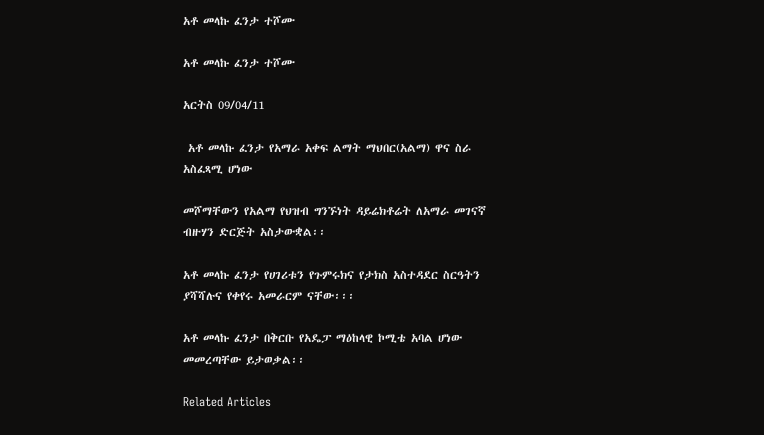አቶ መላኩ ፈንታ ተሾሙ

አቶ መላኩ ፈንታ ተሾሙ

አርትስ 09/04/11

 አቶ መላኩ ፈንታ የአማራ አቀፍ ልማት ማህበር(አልማ) ዋና ስራ አስፈጻሚ ሆነው

መሾማቸውን የአልማ የህዝብ ግንኙነት ዳይሬክቶሬት ለአማራ መገናኛ ብዙሃን ድርጅት አስታውቋል፡፡

አቶ መላኩ ፈንታ የሀገሪቱን የጉምሩክና የታክስ አስተዳደር ስርዓትን ያሻሻሉና የቀየሩ አመራርም ናቸው፡፡፡

አቶ መላኩ ፈንታ በቅርቡ የአዴፓ ማዕከላዊ ኮሚቴ አባል ሆነው መመረጣቸው ይታወቃል፡፡

Related Articles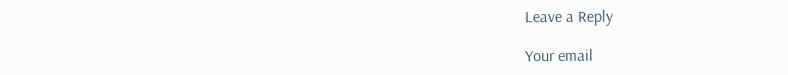Leave a Reply

Your email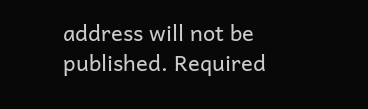address will not be published. Required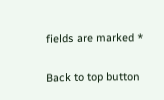fields are marked *

Back to top button